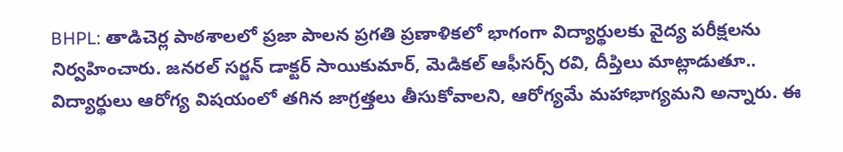BHPL: తాడిచెర్ల పాఠశాలలో ప్రజా పాలన ప్రగతి ప్రణాళికలో భాగంగా విద్యార్థులకు వైద్య పరీక్షలను నిర్వహించారు. జనరల్ సర్జన్ డాక్టర్ సాయికుమార్, మెడికల్ ఆఫీసర్స్ రవి, దీప్తిలు మాట్లాడుతూ.. విద్యార్థులు ఆరోగ్య విషయంలో తగిన జాగ్రత్తలు తీసుకోవాలని, ఆరోగ్యమే మహాభాగ్యమని అన్నారు. ఈ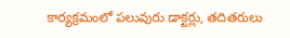కార్యక్రమంలో పలువురు డాక్టర్లు, తదితరులు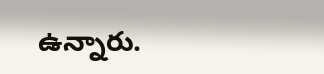ఉన్నారు.